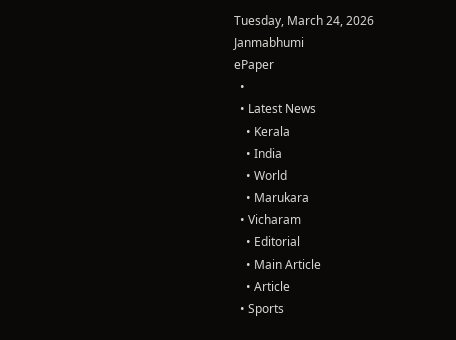Tuesday, March 24, 2026
Janmabhumi
ePaper
  •
  • Latest News
    • Kerala
    • India
    • World
    • Marukara
  • Vicharam
    • Editorial
    • Main Article
    • Article
  • Sports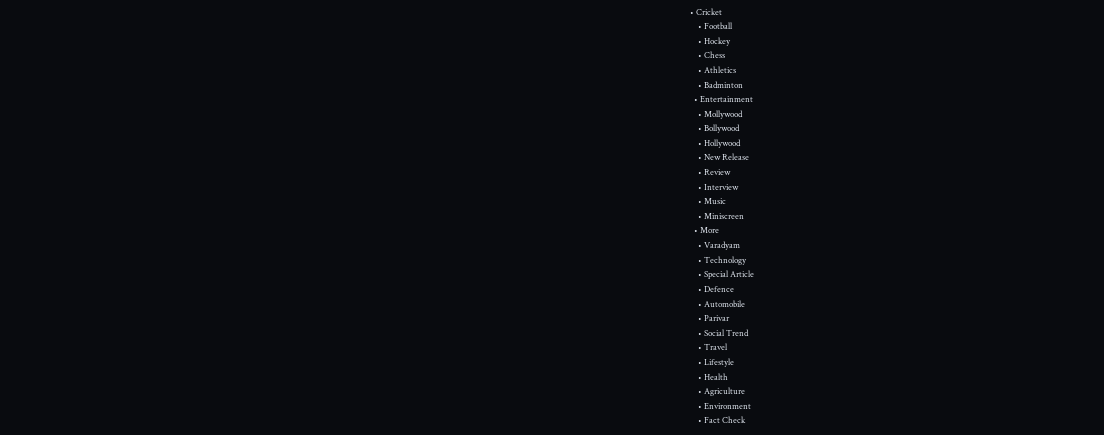• Cricket
    • Football
    • Hockey
    • Chess
    • Athletics
    • Badminton
  • Entertainment
    • Mollywood
    • Bollywood
    • Hollywood
    • New Release
    • Review
    • Interview
    • Music
    • Miniscreen
  • More
    • Varadyam
    • Technology
    • Special Article
    • Defence
    • Automobile
    • Parivar
    • Social Trend
    • Travel
    • Lifestyle
    • Health
    • Agriculture
    • Environment
    • Fact Check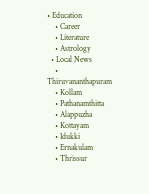• Education
    • Career
    • Literature
    • Astrology
  • Local News
    • Thiruvananthapuram
    • Kollam
    • Pathanamthitta
    • Alappuzha
    • Kottayam
    • Idukki
    • Ernakulam
    • Thrissur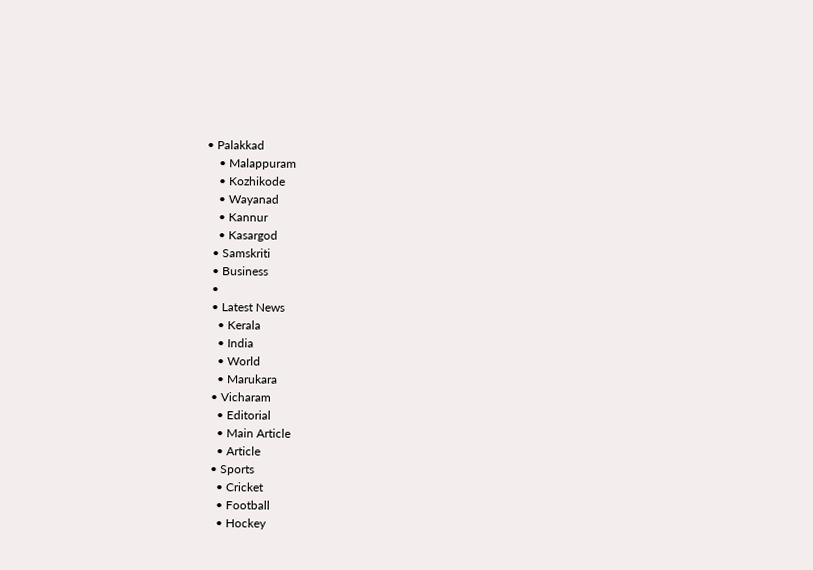• Palakkad
    • Malappuram
    • Kozhikode
    • Wayanad
    • Kannur
    • Kasargod
  • Samskriti
  • Business
  •
  • Latest News
    • Kerala
    • India
    • World
    • Marukara
  • Vicharam
    • Editorial
    • Main Article
    • Article
  • Sports
    • Cricket
    • Football
    • Hockey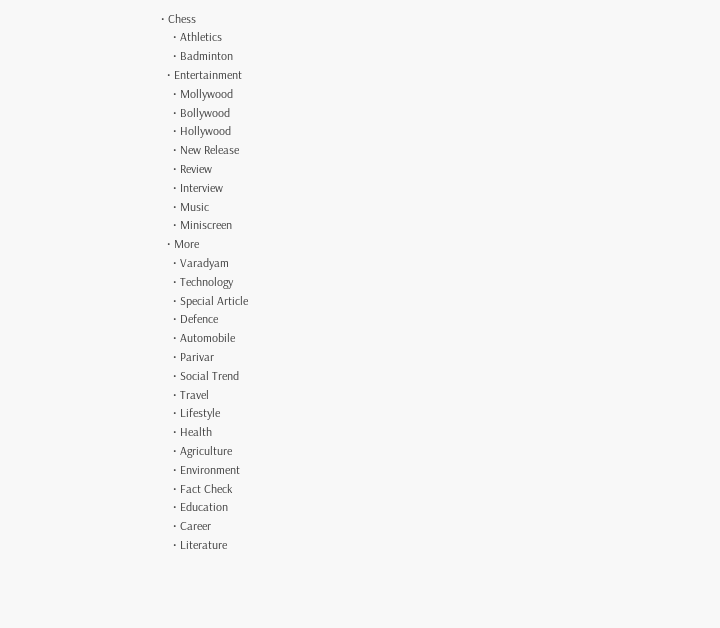• Chess
    • Athletics
    • Badminton
  • Entertainment
    • Mollywood
    • Bollywood
    • Hollywood
    • New Release
    • Review
    • Interview
    • Music
    • Miniscreen
  • More
    • Varadyam
    • Technology
    • Special Article
    • Defence
    • Automobile
    • Parivar
    • Social Trend
    • Travel
    • Lifestyle
    • Health
    • Agriculture
    • Environment
    • Fact Check
    • Education
    • Career
    • Literature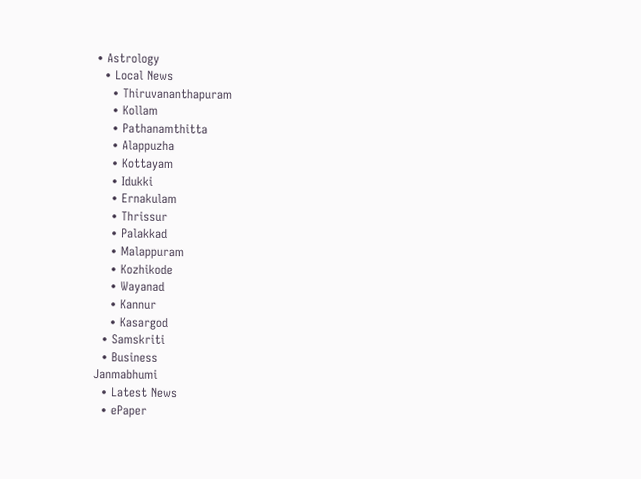• Astrology
  • Local News
    • Thiruvananthapuram
    • Kollam
    • Pathanamthitta
    • Alappuzha
    • Kottayam
    • Idukki
    • Ernakulam
    • Thrissur
    • Palakkad
    • Malappuram
    • Kozhikode
    • Wayanad
    • Kannur
    • Kasargod
  • Samskriti
  • Business
Janmabhumi
  • Latest News
  • ePaper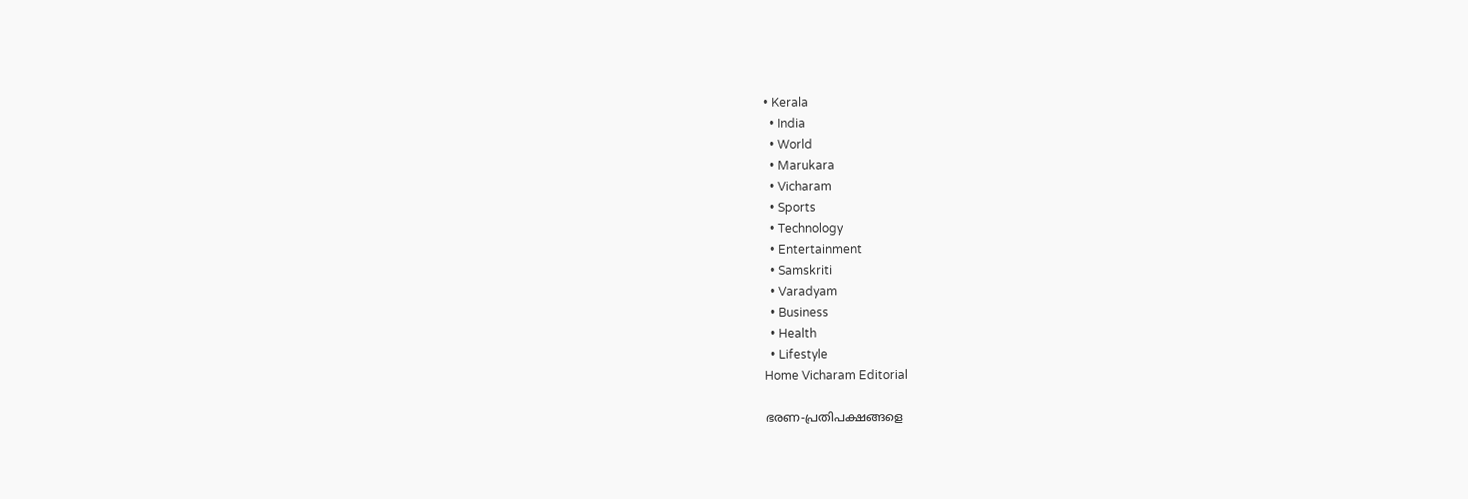• Kerala
  • India
  • World
  • Marukara
  • Vicharam
  • Sports
  • Technology
  • Entertainment
  • Samskriti
  • Varadyam
  • Business
  • Health
  • Lifestyle
Home Vicharam Editorial

ഭരണ-പ്രതിപക്ഷങ്ങളെ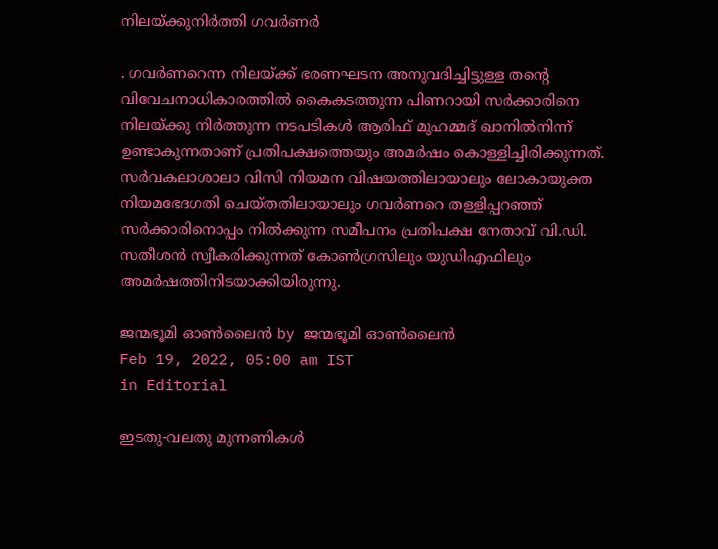നിലയ്‌ക്കുനിര്‍ത്തി ഗവര്‍ണര്‍

. ഗവര്‍ണറെന്ന നിലയ്‌ക്ക് ഭരണഘടന അനുവദിച്ചിട്ടുള്ള തന്റെ വിവേചനാധികാരത്തില്‍ കൈകടത്തുന്ന പിണറായി സര്‍ക്കാരിനെ നിലയ്‌ക്കു നിര്‍ത്തുന്ന നടപടികള്‍ ആരിഫ് മുഹമ്മദ് ഖാനില്‍നിന്ന് ഉണ്ടാകുന്നതാണ് പ്രതിപക്ഷത്തെയും അമര്‍ഷം കൊള്ളിച്ചിരിക്കുന്നത്. സര്‍വകലാശാലാ വിസി നിയമന വിഷയത്തിലായാലും ലോകായുക്ത നിയമഭേദഗതി ചെയ്തതിലായാലും ഗവര്‍ണറെ തള്ളിപ്പറഞ്ഞ് സര്‍ക്കാരിനൊപ്പം നില്‍ക്കുന്ന സമീപനം പ്രതിപക്ഷ നേതാവ് വി.ഡി. സതീശന്‍ സ്വീകരിക്കുന്നത് കോണ്‍ഗ്രസിലും യുഡിഎഫിലും അമര്‍ഷത്തിനിടയാക്കിയിരുന്നു.

ജന്മഭൂമി ഓണ്‍ലൈന്‍ by ജന്മഭൂമി ഓണ്‍ലൈന്‍
Feb 19, 2022, 05:00 am IST
in Editorial

ഇടതു-വലതു മുന്നണികള്‍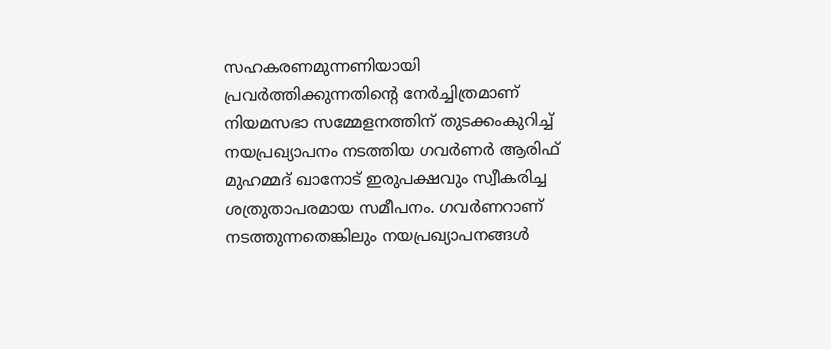സഹകരണമുന്നണിയായി പ്രവര്‍ത്തിക്കുന്നതിന്റെ നേര്‍ച്ചിത്രമാണ് നിയമസഭാ സമ്മേളനത്തിന് തുടക്കംകുറിച്ച് നയപ്രഖ്യാപനം നടത്തിയ ഗവര്‍ണര്‍ ആരിഫ് മുഹമ്മദ് ഖാനോട് ഇരുപക്ഷവും സ്വീകരിച്ച ശത്രുതാപരമായ സമീപനം. ഗവര്‍ണറാണ് നടത്തുന്നതെങ്കിലും നയപ്രഖ്യാപനങ്ങള്‍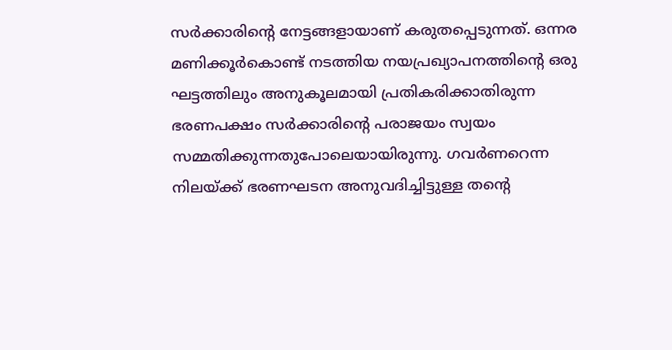സര്‍ക്കാരിന്റെ നേട്ടങ്ങളായാണ് കരുതപ്പെടുന്നത്. ഒന്നര മണിക്കൂര്‍കൊണ്ട് നടത്തിയ നയപ്രഖ്യാപനത്തിന്റെ ഒരു ഘട്ടത്തിലും അനുകൂലമായി പ്രതികരിക്കാതിരുന്ന ഭരണപക്ഷം സര്‍ക്കാരിന്റെ പരാജയം സ്വയം സമ്മതിക്കുന്നതുപോലെയായിരുന്നു. ഗവര്‍ണറെന്ന നിലയ്‌ക്ക് ഭരണഘടന അനുവദിച്ചിട്ടുള്ള തന്റെ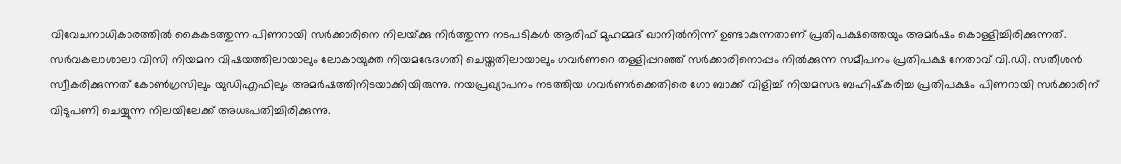വിവേചനാധികാരത്തില്‍ കൈകടത്തുന്ന പിണറായി സര്‍ക്കാരിനെ നിലയ്‌ക്കു നിര്‍ത്തുന്ന നടപടികള്‍ ആരിഫ് മുഹമ്മദ് ഖാനില്‍നിന്ന് ഉണ്ടാകുന്നതാണ് പ്രതിപക്ഷത്തെയും അമര്‍ഷം കൊള്ളിച്ചിരിക്കുന്നത്. സര്‍വകലാശാലാ വിസി നിയമന വിഷയത്തിലായാലും ലോകായുക്ത നിയമഭേദഗതി ചെയ്തതിലായാലും ഗവര്‍ണറെ തള്ളിപ്പറഞ്ഞ് സര്‍ക്കാരിനൊപ്പം നില്‍ക്കുന്ന സമീപനം പ്രതിപക്ഷ നേതാവ് വി.ഡി. സതീശന്‍ സ്വീകരിക്കുന്നത് കോണ്‍ഗ്രസിലും യുഡിഎഫിലും അമര്‍ഷത്തിനിടയാക്കിയിരുന്നു. നയപ്രഖ്യാപനം നടത്തിയ ഗവര്‍ണര്‍ക്കെതിരെ ഗോ ബാക്ക് വിളിച്ച് നിയമസഭ ബഹിഷ്‌കരിച്ച പ്രതിപക്ഷം പിണറായി സര്‍ക്കാരിന് വിടുപണി ചെയ്യുന്ന നിലയിലേക്ക് അധഃപതിച്ചിരിക്കുന്നു.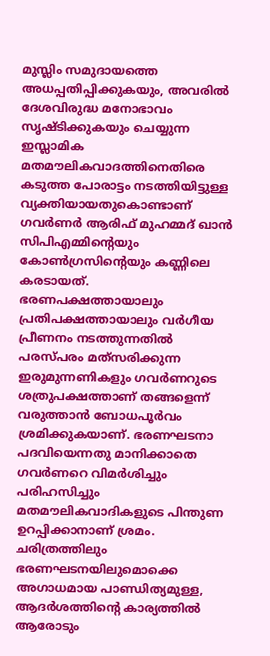മുസ്ലിം സമുദായത്തെ അധപ്പതിപ്പിക്കുകയും, അവരില്‍ ദേശവിരുദ്ധ മനോഭാവം സൃഷ്ടിക്കുകയും ചെയ്യുന്ന ഇസ്ലാമിക മതമൗലികവാദത്തിനെതിരെ കടുത്ത പോരാട്ടം നടത്തിയിട്ടുള്ള വ്യക്തിയായതുകൊണ്ടാണ് ഗവര്‍ണര്‍ ആരിഫ് മുഹമ്മദ് ഖാന്‍ സിപിഎമ്മിന്റെയും കോണ്‍ഗ്രസിന്റെയും കണ്ണിലെ കരടായത്. ഭരണപക്ഷത്തായാലും പ്രതിപക്ഷത്തായാലും വര്‍ഗീയ പ്രീണനം നടത്തുന്നതില്‍ പരസ്പരം മത്‌സരിക്കുന്ന ഇരുമുന്നണികളും ഗവര്‍ണറുടെ ശത്രുപക്ഷത്താണ് തങ്ങളെന്ന് വരുത്താന്‍ ബോധപൂര്‍വം ശ്രമിക്കുകയാണ്. ഭരണഘടനാ പദവിയെന്നതു മാനിക്കാതെ ഗവര്‍ണറെ വിമര്‍ശിച്ചും പരിഹസിച്ചും മതമൗലികവാദികളുടെ പിന്തുണ ഉറപ്പിക്കാനാണ് ശ്രമം. ചരിത്രത്തിലും ഭരണഘടനയിലുമൊക്കെ അഗാധമായ പാണ്ഡിത്യമുള്ള, ആദര്‍ശത്തിന്റെ കാര്യത്തില്‍ ആരോടും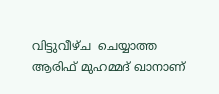വിട്ടുവീഴ്ച  ചെയ്യാത്ത ആരിഫ് മുഹമ്മദ് ഖാനാണ്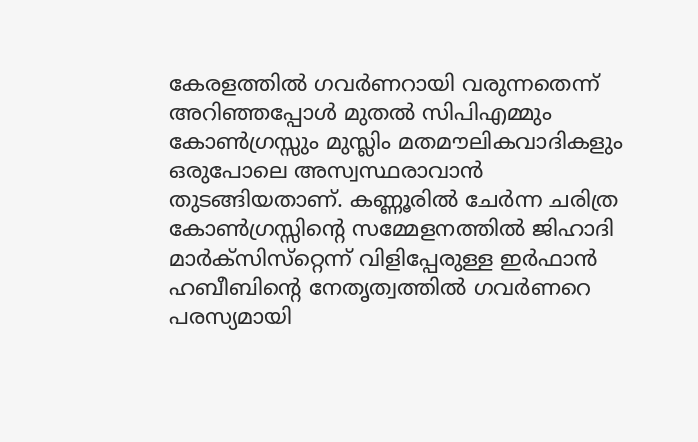കേരളത്തില്‍ ഗവര്‍ണറായി വരുന്നതെന്ന് അറിഞ്ഞപ്പോള്‍ മുതല്‍ സിപിഎമ്മും കോണ്‍ഗ്രസ്സും മുസ്ലിം മതമൗലികവാദികളും ഒരുപോലെ അസ്വസ്ഥരാവാന്‍ തുടങ്ങിയതാണ്. കണ്ണൂരില്‍ ചേര്‍ന്ന ചരിത്ര കോണ്‍ഗ്രസ്സിന്റെ സമ്മേളനത്തില്‍ ജിഹാദി മാര്‍ക്‌സിസ്‌റ്റെന്ന് വിളിപ്പേരുള്ള ഇര്‍ഫാന്‍ ഹബീബിന്റെ നേതൃത്വത്തില്‍ ഗവര്‍ണറെ പരസ്യമായി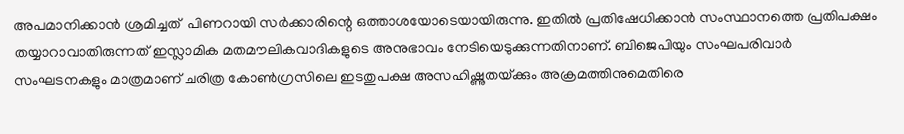അപമാനിക്കാന്‍ ശ്രമിച്ചത്  പിണറായി സര്‍ക്കാരിന്റെ ഒത്താശയോടെയായിരുന്നു. ഇതില്‍ പ്രതിഷേധിക്കാന്‍ സംസ്ഥാനത്തെ പ്രതിപക്ഷം തയ്യാറാവാതിരുന്നത് ഇസ്ലാമിക മതമൗലികവാദികളുടെ അനുഭാവം നേടിയെടുക്കുന്നതിനാണ്. ബിജെപിയും സംഘപരിവാര്‍ സംഘടനകളും മാത്രമാണ് ചരിത്ര കോണ്‍ഗ്രസിലെ ഇടതുപക്ഷ അസഹിഷ്ണുതയ്‌ക്കും അക്രമത്തിനുമെതിരെ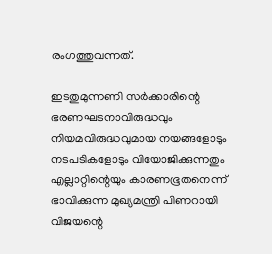രംഗത്തുവന്നത്.

ഇടതുമുന്നണി സര്‍ക്കാരിന്റെ ഭരണഘടനാവിരുദ്ധവും നിയമവിരുദ്ധവുമായ നയങ്ങളോടും നടപടികളോടും വിയോജിക്കുന്നതും എല്ലാറ്റിന്റെയും കാരണഭൂതനെന്ന് ഭാവിക്കുന്ന മുഖ്യമന്ത്രി പിണറായി വിജയന്റെ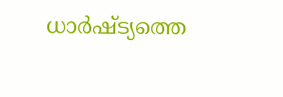ധാര്‍ഷ്ട്യത്തെ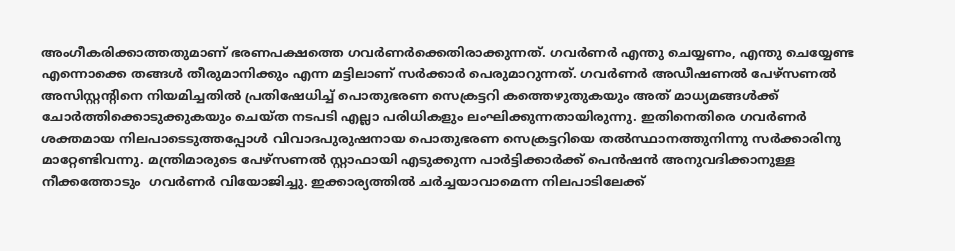അംഗീകരിക്കാത്തതുമാണ് ഭരണപക്ഷത്തെ ഗവര്‍ണര്‍ക്കെതിരാക്കുന്നത്. ഗവര്‍ണര്‍ എന്തു ചെയ്യണം, എന്തു ചെയ്യേണ്ട എന്നൊക്കെ തങ്ങള്‍ തീരുമാനിക്കും എന്ന മട്ടിലാണ് സര്‍ക്കാര്‍ പെരുമാറുന്നത്. ഗവര്‍ണര്‍ അഡീഷണല്‍ പേഴ്‌സണല്‍ അസിസ്റ്റന്റിനെ നിയമിച്ചതില്‍ പ്രതിഷേധിച്ച് പൊതുഭരണ സെക്രട്ടറി കത്തെഴുതുകയും അത് മാധ്യമങ്ങള്‍ക്ക് ചോര്‍ത്തിക്കൊടുക്കുകയും ചെയ്ത നടപടി എല്ലാ പരിധികളും ലംഘിക്കുന്നതായിരുന്നു. ഇതിനെതിരെ ഗവര്‍ണര്‍ ശക്തമായ നിലപാടെടുത്തപ്പോള്‍ വിവാദപുരുഷനായ പൊതുഭരണ സെക്രട്ടറിയെ തല്‍സ്ഥാനത്തുനിന്നു സര്‍ക്കാരിനു മാറ്റേണ്ടിവന്നു. മന്ത്രിമാരുടെ പേഴ്‌സണല്‍ സ്റ്റാഫായി എടുക്കുന്ന പാര്‍ട്ടിക്കാര്‍ക്ക് പെന്‍ഷന്‍ അനുവദിക്കാനുള്ള നീക്കത്തോടും  ഗവര്‍ണര്‍ വിയോജിച്ചു. ഇക്കാര്യത്തില്‍ ചര്‍ച്ചയാവാമെന്ന നിലപാടിലേക്ക്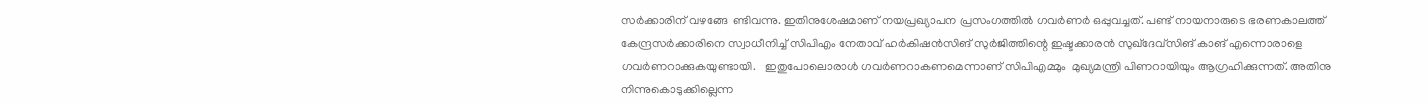സര്‍ക്കാരിന് വഴങ്ങേ  ണ്ടിവന്നു. ഇതിനുശേഷമാണ് നയപ്രഖ്യാപന പ്രസംഗത്തില്‍ ഗവര്‍ണര്‍ ഒപ്പുവച്ചത്. പണ്ട് നായനാരുടെ ഭരണകാലത്ത് കേന്ദ്രസര്‍ക്കാരിനെ സ്വാധീനിച്ച് സിപിഎം നേതാവ് ഹര്‍കിഷന്‍സിങ് സുര്‍ജിത്തിന്റെ ഇഷ്ടക്കാരന്‍ സുഖ്‌ദേവ്‌സിങ് കാങ് എന്നൊരാളെ ഗവര്‍ണറാക്കുകയുണ്ടായി.   ഇതുപോലൊരാള്‍ ഗവര്‍ണറാകണമെന്നാണ് സിപിഎമ്മും  മുഖ്യമന്ത്രി പിണറായിയും ആഗ്രഹിക്കുന്നത്. അതിനു നിന്നുകൊടുക്കില്ലെന്ന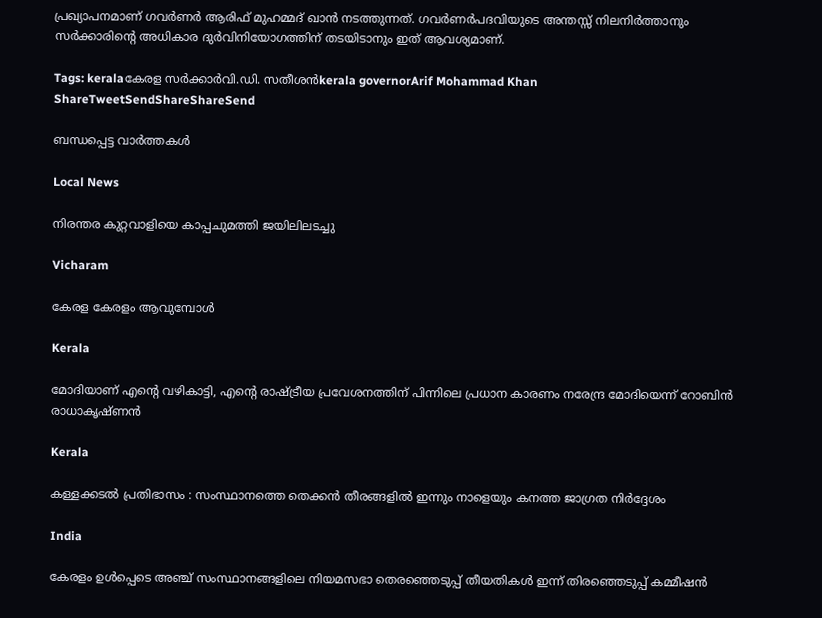പ്രഖ്യാപനമാണ് ഗവര്‍ണര്‍ ആരിഫ് മുഹമ്മദ് ഖാന്‍ നടത്തുന്നത്. ഗവര്‍ണര്‍പദവിയുടെ അന്തസ്സ് നിലനിര്‍ത്താനും സര്‍ക്കാരിന്റെ അധികാര ദുര്‍വിനിയോഗത്തിന് തടയിടാനും ഇത് ആവശ്യമാണ്.

Tags: keralaകേരള സര്‍ക്കാര്‍വി.ഡി. സതീശന്‍kerala governorArif Mohammad Khan
ShareTweetSendShareShareSend

ബന്ധപ്പെട്ട വാര്‍ത്തകള്‍

Local News

നിരന്തര കുറ്റവാളിയെ കാപ്പചുമത്തി ജയിലിലടച്ചു

Vicharam

കേരള കേരളം ആവുമ്പോൾ

Kerala

മോദിയാണ് എന്റെ വഴികാട്ടി, എന്റെ രാഷ്‌ട്രീയ പ്രവേശനത്തിന് പിന്നിലെ പ്രധാന കാരണം നരേന്ദ്ര മോദിയെന്ന് റോബിൻ രാധാകൃഷ്ണന്‍

Kerala

കള്ളക്കടൽ പ്രതിഭാസം : സംസ്ഥാനത്തെ തെക്കൻ തീരങ്ങളിൽ ഇന്നും നാളെയും കനത്ത ജാഗ്രത നിർദ്ദേശം

India

കേരളം ഉൾപ്പെടെ അഞ്ച് സംസ്ഥാനങ്ങളിലെ നിയമസഭാ തെരഞ്ഞെടുപ്പ് തീയതികൾ ഇന്ന് തിരഞ്ഞെടുപ്പ് കമ്മീഷൻ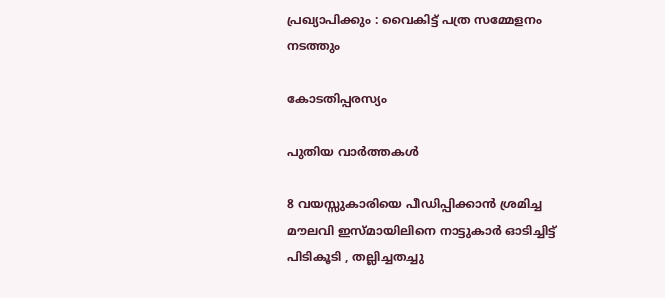പ്രഖ്യാപിക്കും : വൈകിട്ട് പത്ര സമ്മേളനം നടത്തും

കോടതിപ്പരസ്യം

പുതിയ വാര്‍ത്തകള്‍

8 വയസ്സുകാരിയെ പീഡിപ്പിക്കാൻ ശ്രമിച്ച മൗലവി ഇസ്മായിലിനെ നാട്ടുകാർ ഓടിച്ചിട്ട് പിടികൂടി , തല്ലിച്ചതച്ചു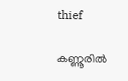thief

കണ്ണൂരില്‍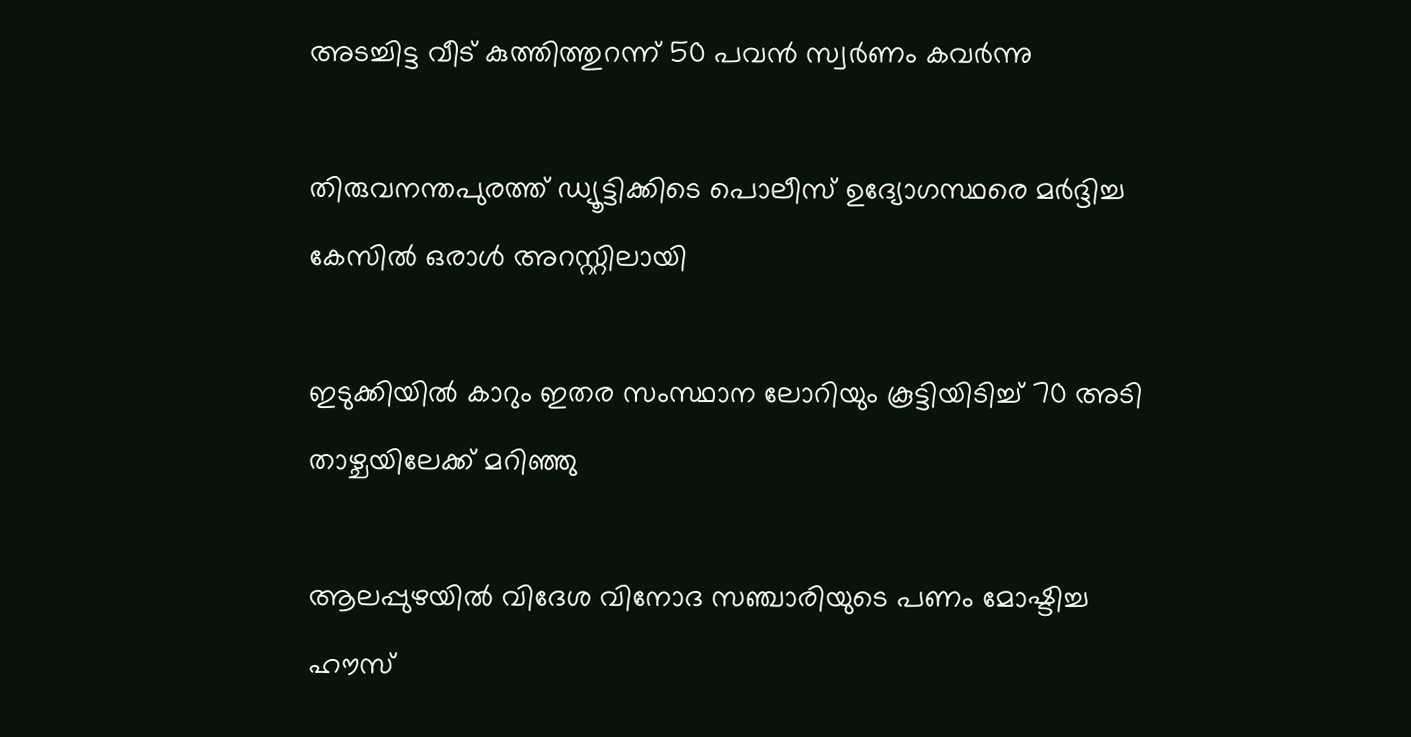അടച്ചിട്ട വീട് കുത്തിത്തുറന്ന് 50 പവന്‍ സ്വര്‍ണം കവര്‍ന്നു

തിരുവനന്തപുരത്ത് ഡ്യൂട്ടിക്കിടെ പൊലീസ് ഉദ്യോഗസ്ഥരെ മര്‍ദ്ദിച്ച കേസില്‍ ഒരാള്‍ അറസ്റ്റിലായി

ഇടുക്കിയില്‍ കാറും ഇതര സംസ്ഥാന ലോറിയും കൂട്ടിയിടിച്ച് 70 അടി താഴ്ചയിലേക്ക് മറിഞ്ഞു

ആലപ്പുഴയില്‍ വിദേശ വിനോദ സഞ്ചാരിയുടെ പണം മോഷ്ടിച്ച ഹൗസ്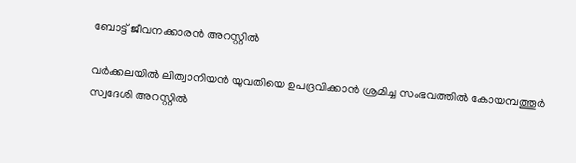ബോട്ട് ജീവനക്കാരന്‍ അറസ്റ്റില്‍

വർക്കലയിൽ ലിത്വാനിയൻ യുവതിയെ ഉപദ്രവിക്കാൻ ശ്രമിച്ച സംഭവത്തിൽ കോയമ്പത്തൂർ സ്വദേശി അറസ്റ്റിൽ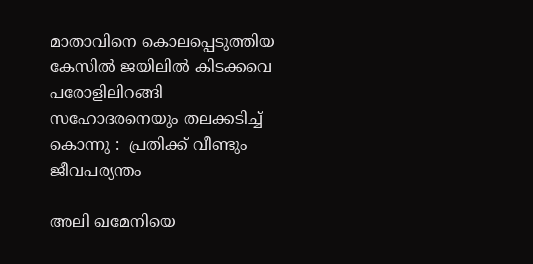മാതാവിനെ കൊലപ്പെടുത്തിയ കേസില്‍ ജയിലിൽ കിടക്കവെ പരോളിലിറങ്ങി സഹോദരനെയും തലക്കടിച്ച് കൊന്നു :  പ്രതിക്ക് വീണ്ടും ജീവപര്യന്തം

അലി ഖമേനിയെ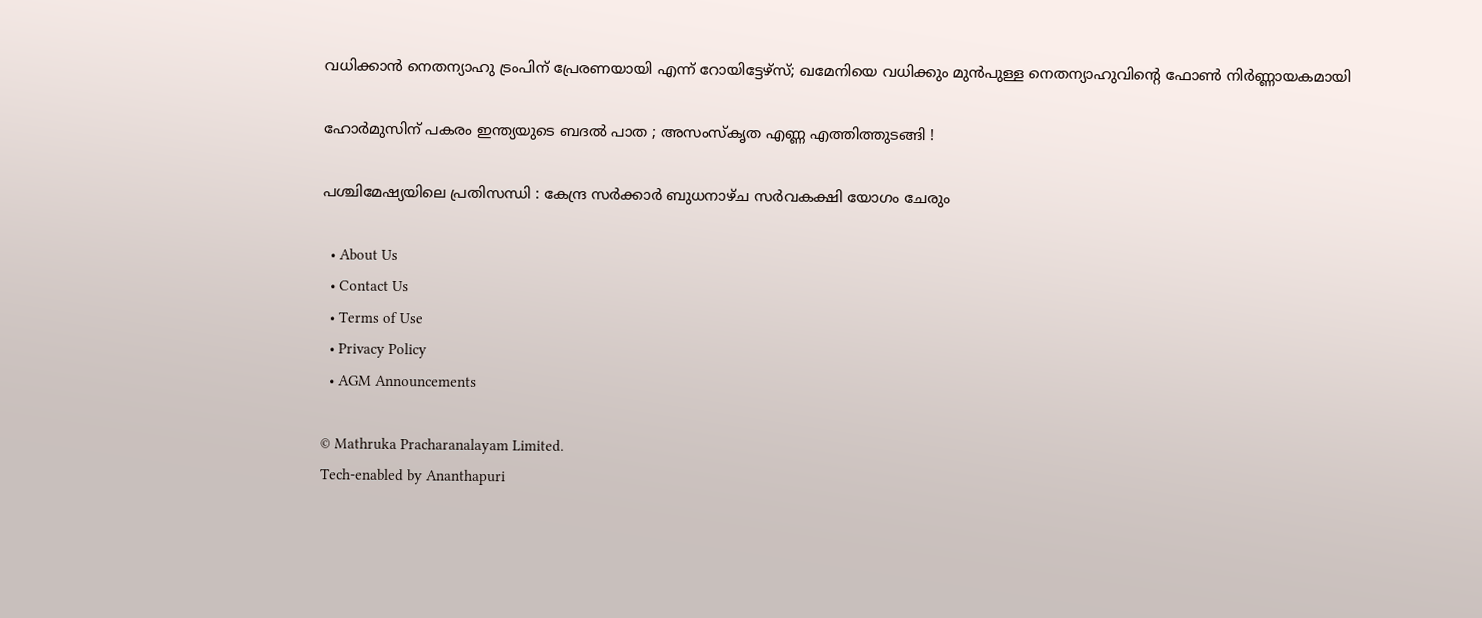വധിക്കാന്‍ നെതന്യാഹു ട്രംപിന് പ്രേരണയായി എന്ന് റോയിട്ടേഴ്സ്; ഖമേനിയെ വധിക്കും മുന്‍പുള്ള നെതന്യാഹുവിന്റെ ഫോണ്‍ നിര്‍ണ്ണായകമായി

ഹോർമുസിന് പകരം ഇന്ത്യയുടെ ബദൽ പാത ; അസംസ്കൃത എണ്ണ എത്തിത്തുടങ്ങി !

പശ്ചിമേഷ്യയിലെ പ്രതിസന്ധി : കേന്ദ്ര സർക്കാർ ബുധനാഴ്ച സർവകക്ഷി യോഗം ചേരും

  • About Us
  • Contact Us
  • Terms of Use
  • Privacy Policy
  • AGM Announcements

© Mathruka Pracharanalayam Limited.
Tech-enabled by Ananthapuri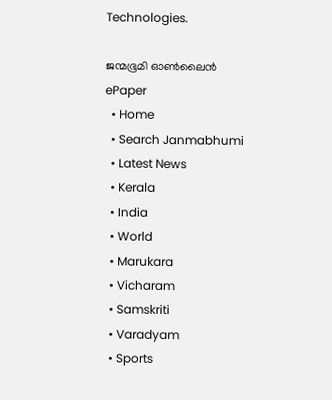Technologies.

ജന്മഭൂമി ഓണ്‍ലൈന്‍
ePaper
  • Home
  • Search Janmabhumi
  • Latest News
  • Kerala
  • India
  • World
  • Marukara
  • Vicharam
  • Samskriti
  • Varadyam
  • Sports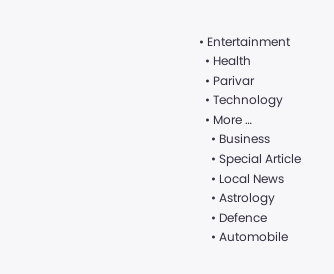• Entertainment
  • Health
  • Parivar
  • Technology
  • More …
    • Business
    • Special Article
    • Local News
    • Astrology
    • Defence
    • Automobile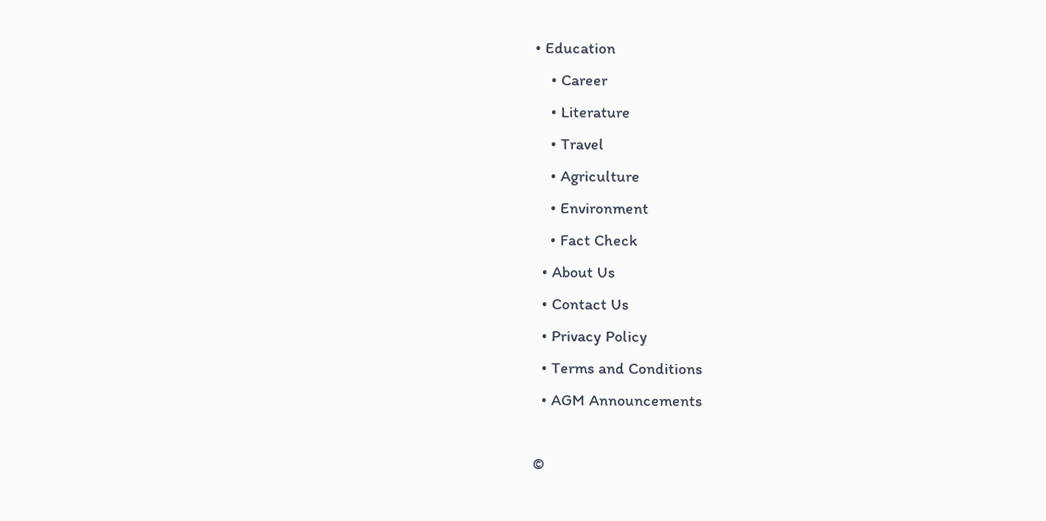• Education
    • Career
    • Literature
    • Travel
    • Agriculture
    • Environment
    • Fact Check
  • About Us
  • Contact Us
  • Privacy Policy
  • Terms and Conditions
  • AGM Announcements

©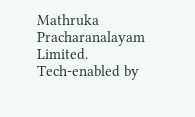Mathruka Pracharanalayam Limited.
Tech-enabled by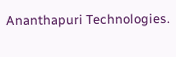Ananthapuri Technologies.